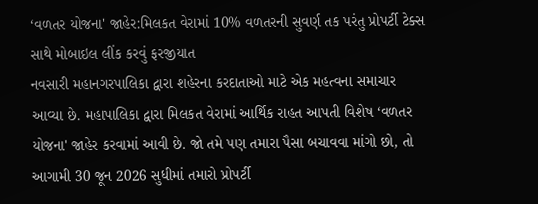‘વળતર યોજના' જાહેર:મિલકત વેરામાં 10% વળતરની સુવર્ણ તક પરંતુ પ્રોપર્ટી ટેક્સ સાથે મોબાઇલ લીંક કરવું ફરજીયાત
નવસારી મહાનગરપાલિકા દ્વારા શહેરના કરદાતાઓ માટે એક મહત્વના સમાચાર આવ્યા છે. મહાપાલિકા દ્વારા મિલકત વેરામાં આર્થિક રાહત આપતી વિશેષ ‘વળતર યોજના' જાહેર કરવામાં આવી છે. જો તમે પણ તમારા પૈસા બચાવવા માંગો છો, તો આગામી 30 જૂન 2026 સુધીમાં તમારો પ્રોપર્ટી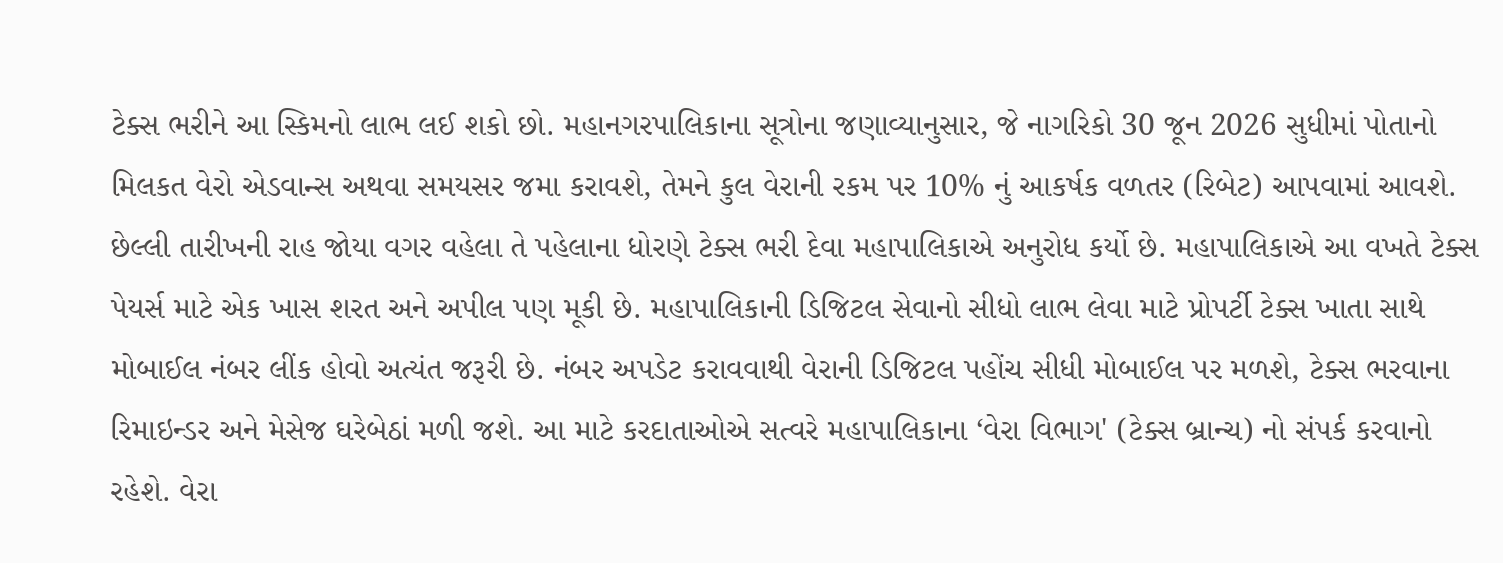ટેક્સ ભરીને આ સ્કિમનો લાભ લઈ શકો છો. મહાનગરપાલિકાના સૂત્રોના જણાવ્યાનુસાર, જે નાગરિકો 30 જૂન 2026 સુધીમાં પોતાનો મિલકત વેરો એડવાન્સ અથવા સમયસર જમા કરાવશે, તેમને કુલ વેરાની રકમ પર 10% નું આકર્ષક વળતર (રિબેટ) આપવામાં આવશે. છેલ્લી તારીખની રાહ જોયા વગર વહેલા તે પહેલાના ધોરણે ટેક્સ ભરી દેવા મહાપાલિકાએ અનુરોધ કર્યો છે. મહાપાલિકાએ આ વખતે ટેક્સ પેયર્સ માટે એક ખાસ શરત અને અપીલ પણ મૂકી છે. મહાપાલિકાની ડિજિટલ સેવાનો સીધો લાભ લેવા માટે પ્રોપર્ટી ટેક્સ ખાતા સાથે મોબાઈલ નંબર લીંક હોવો અત્યંત જરૂરી છે. નંબર અપડેટ કરાવવાથી વેરાની ડિજિટલ પહોંચ સીધી મોબાઈલ પર મળશે, ટેક્સ ભરવાના રિમાઇન્ડર અને મેસેજ ઘરેબેઠાં મળી જશે. આ માટે કરદાતાઓએ સત્વરે મહાપાલિકાના ‘વેરા વિભાગ' (ટેક્સ બ્રાન્ચ) નો સંપર્ક કરવાનો રહેશે. વેરા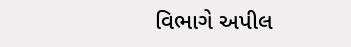વિભાગે અપીલ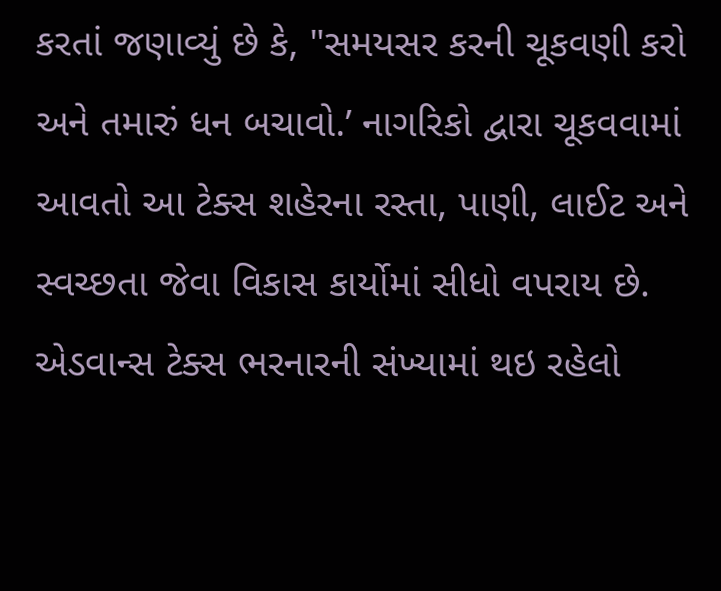કરતાં જણાવ્યું છે કે, "સમયસર કરની ચૂકવણી કરો અને તમારું ધન બચાવો.’ નાગરિકો દ્વારા ચૂકવવામાં આવતો આ ટેક્સ શહેરના રસ્તા, પાણી, લાઈટ અને સ્વચ્છતા જેવા વિકાસ કાર્યોમાં સીધો વપરાય છે. એડવાન્સ ટેક્સ ભરનારની સંખ્યામાં થઇ રહેલો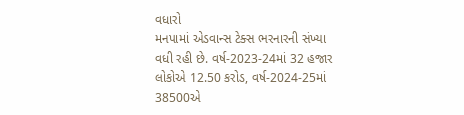વધારો
મનપામાં એડવાન્સ ટેક્સ ભરનારની સંખ્યા વધી રહી છે. વર્ષ-2023-24માં 32 હજાર લોકોએ 12.50 કરોડ, વર્ષ-2024-25માં 38500એ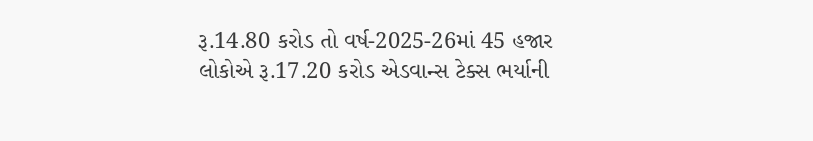રૂ.14.80 કરોડ તો વર્ષ-2025-26માં 45 હજાર લોકોએ રૂ.17.20 કરોડ એડવાન્સ ટેક્સ ભર્યાની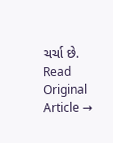ચર્ચા છે.
Read Original Article →